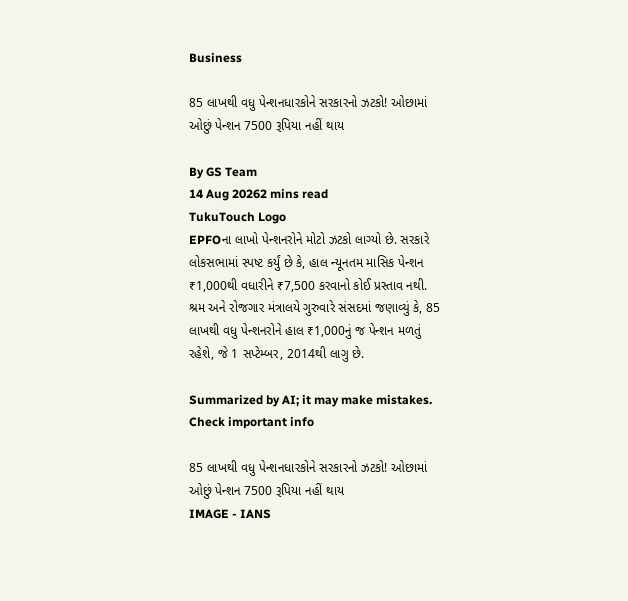Business

85 લાખથી વધુ પેન્શનધારકોને સરકારનો ઝટકો! ઓછામાં ઓછું પેન્શન 7500 રૂપિયા નહીં થાય

By GS Team
14 Aug 20262 mins read
TukuTouch Logo
EPFOના લાખો પેન્શનરોને મોટો ઝટકો લાગ્યો છે. સરકારે લોકસભામાં સ્પષ્ટ કર્યું છે કે, હાલ ન્યૂનતમ માસિક પેન્શન ₹1,000થી વધારીને ₹7,500 કરવાનો કોઈ પ્રસ્તાવ નથી. શ્રમ અને રોજગાર મંત્રાલયે ગુરુવારે સંસદમાં જણાવ્યું કે, 85 લાખથી વધુ પેન્શનરોને હાલ ₹1,000નું જ પેન્શન મળતું રહેશે, જે 1 સપ્ટેમ્બર, 2014થી લાગુ છે.

Summarized by AI; it may make mistakes. Check important info

85 લાખથી વધુ પેન્શનધારકોને સરકારનો ઝટકો! ઓછામાં ઓછું પેન્શન 7500 રૂપિયા નહીં થાય
IMAGE - IANS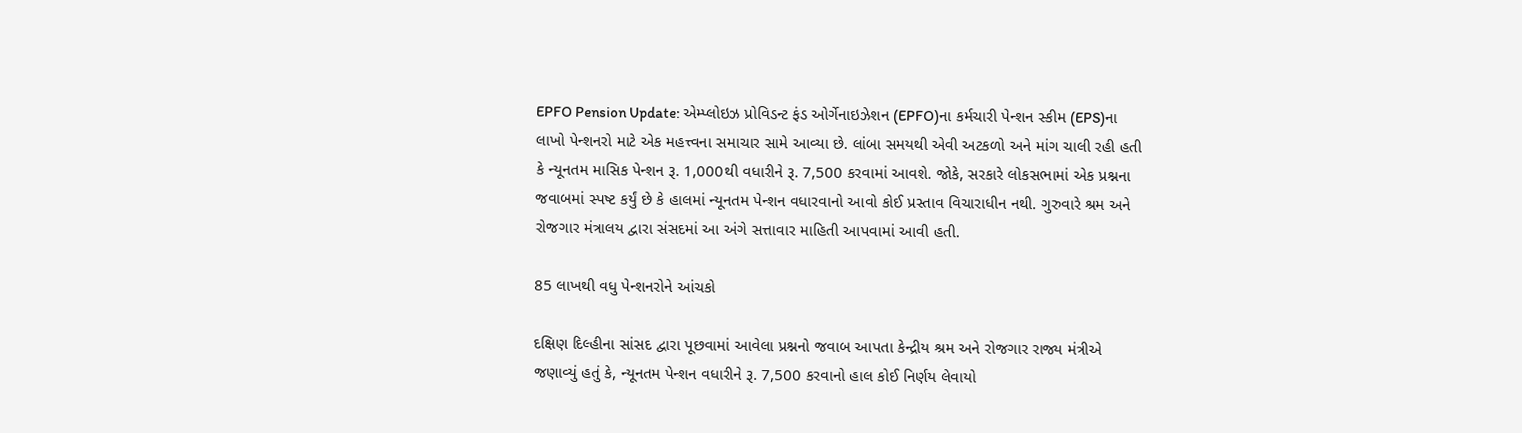EPFO Pension Update: એમ્પ્લોઇઝ પ્રોવિડન્ટ ફંડ ઓર્ગેનાઇઝેશન (EPFO)ના કર્મચારી પેન્શન સ્કીમ (EPS)ના લાખો પેન્શનરો માટે એક મહત્ત્વના સમાચાર સામે આવ્યા છે. લાંબા સમયથી એવી અટકળો અને માંગ ચાલી રહી હતી કે ન્યૂનતમ માસિક પેન્શન રૂ. 1,000થી વધારીને રૂ. 7,500 કરવામાં આવશે. જોકે, સરકારે લોકસભામાં એક પ્રશ્નના જવાબમાં સ્પષ્ટ કર્યું છે કે હાલમાં ન્યૂનતમ પેન્શન વધારવાનો આવો કોઈ પ્રસ્તાવ વિચારાધીન નથી. ગુરુવારે શ્રમ અને રોજગાર મંત્રાલય દ્વારા સંસદમાં આ અંગે સત્તાવાર માહિતી આપવામાં આવી હતી.

85 લાખથી વધુ પેન્શનરોને આંચકો

દક્ષિણ દિલ્હીના સાંસદ દ્વારા પૂછવામાં આવેલા પ્રશ્નનો જવાબ આપતા કેન્દ્રીય શ્રમ અને રોજગાર રાજ્ય મંત્રીએ જણાવ્યું હતું કે, ન્યૂનતમ પેન્શન વધારીને રૂ. 7,500 કરવાનો હાલ કોઈ નિર્ણય લેવાયો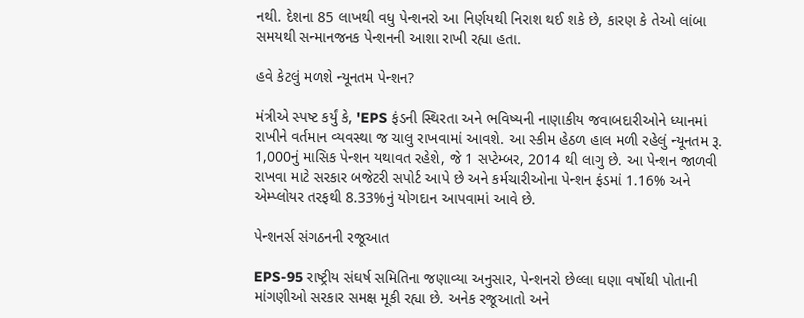નથી. દેશના 85 લાખથી વધુ પેન્શનરો આ નિર્ણયથી નિરાશ થઈ શકે છે, કારણ કે તેઓ લાંબા સમયથી સન્માનજનક પેન્શનની આશા રાખી રહ્યા હતા.

હવે કેટલું મળશે ન્યૂનતમ પેન્શન?

મંત્રીએ સ્પષ્ટ કર્યું કે, 'EPS ફંડની સ્થિરતા અને ભવિષ્યની નાણાકીય જવાબદારીઓને ધ્યાનમાં રાખીને વર્તમાન વ્યવસ્થા જ ચાલુ રાખવામાં આવશે. આ સ્કીમ હેઠળ હાલ મળી રહેલું ન્યૂનતમ રૂ. 1,000નું માસિક પેન્શન યથાવત રહેશે, જે 1 સપ્ટેમ્બર, 2014 થી લાગુ છે. આ પેન્શન જાળવી રાખવા માટે સરકાર બજેટરી સપોર્ટ આપે છે અને કર્મચારીઓના પેન્શન ફંડમાં 1.16% અને એમ્પ્લોયર તરફથી 8.33%નું યોગદાન આપવામાં આવે છે.

પેન્શનર્સ સંગઠનની રજૂઆત

EPS-95 રાષ્ટ્રીય સંઘર્ષ સમિતિના જણાવ્યા અનુસાર, પેન્શનરો છેલ્લા ઘણા વર્ષોથી પોતાની માંગણીઓ સરકાર સમક્ષ મૂકી રહ્યા છે. અનેક રજૂઆતો અને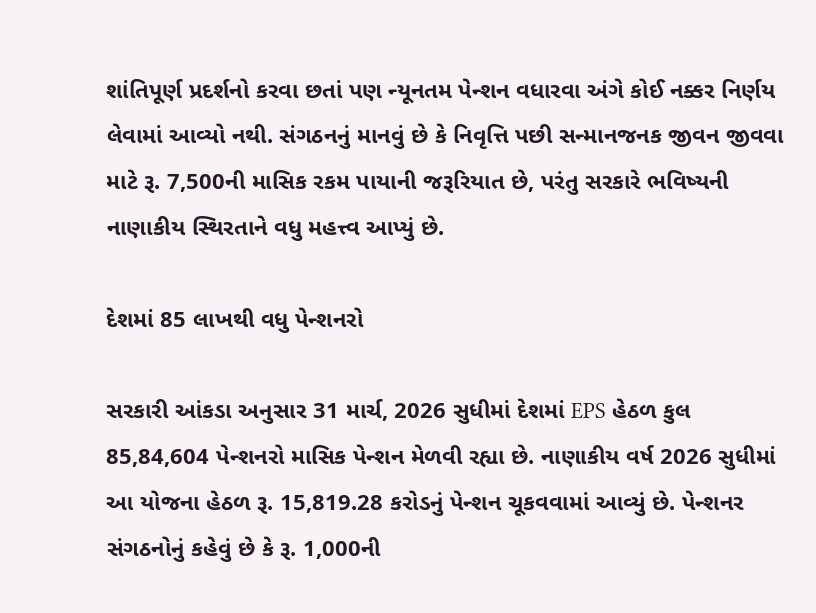શાંતિપૂર્ણ પ્રદર્શનો કરવા છતાં પણ ન્યૂનતમ પેન્શન વધારવા અંગે કોઈ નક્કર નિર્ણય લેવામાં આવ્યો નથી. સંગઠનનું માનવું છે કે નિવૃત્તિ પછી સન્માનજનક જીવન જીવવા માટે રૂ. 7,500ની માસિક રકમ પાયાની જરૂરિયાત છે, પરંતુ સરકારે ભવિષ્યની નાણાકીય સ્થિરતાને વધુ મહત્ત્વ આપ્યું છે.

દેશમાં 85 લાખથી વધુ પેન્શનરો

સરકારી આંકડા અનુસાર 31 માર્ચ, 2026 સુધીમાં દેશમાં EPS હેઠળ કુલ 85,84,604 પેન્શનરો માસિક પેન્શન મેળવી રહ્યા છે. નાણાકીય વર્ષ 2026 સુધીમાં આ યોજના હેઠળ રૂ. 15,819.28 કરોડનું પેન્શન ચૂકવવામાં આવ્યું છે. પેન્શનર સંગઠનોનું કહેવું છે કે રૂ. 1,000ની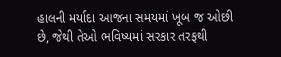હાલની મર્યાદા આજના સમયમાં ખૂબ જ ઓછી છે, જેથી તેઓ ભવિષ્યમાં સરકાર તરફથી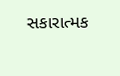સકારાત્મક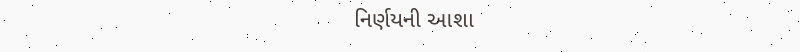નિર્ણયની આશા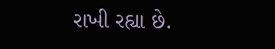રાખી રહ્યા છે.